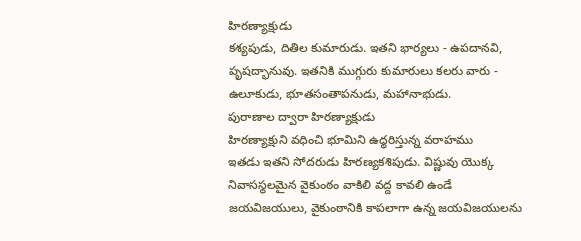హిరణ్యాక్షుడు
కశ్యపుడు, దితిల కుమారుడు. ఇతని భార్యలు - ఉపదానవి, పృషద్భానువు. ఇతనికి ముగ్గురు కుమారులు కలరు వారు - ఉలూకుడు, భూతసంతాపనుడు, మహానాభుడు.
పురాణాల ద్వారా హిరణ్యాక్షుడు
హిరణ్యాక్షుని వధించి భూమిని ఉధ్ధరిస్తున్న వరాహము
ఇతడు ఇతని సోదరుడు హిరణ్యకశిపుడు. విష్ణువు యొక్క నివాసస్థలమైన వైకుంఠం వాకిలి వద్ద కావలి ఉండే జయవిజయులు, వైకుంఠానికి కాపలాగా ఉన్న జయవిజయులను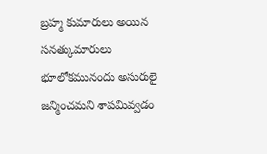బ్రహ్మ కుమారులు అయిన సనత్కుమారులు భూలోకమునందు అసురులై జన్మించమని శాపమివ్వడం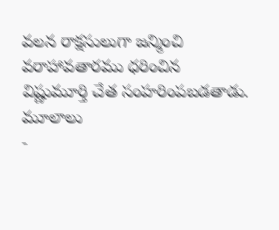వలన రాక్షసులుగా జన్మించి వరాహావతారము ధరించిన విష్ణుమూర్తి చేత సంహరింపబడతాడు.
మూలాలు
-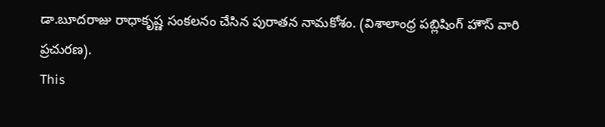డా.బూదరాజు రాధాకృష్ణ సంకలనం చేసిన పురాతన నామకోశం. (విశాలాంధ్ర పబ్లిషింగ్ హౌస్ వారి ప్రచురణ).
This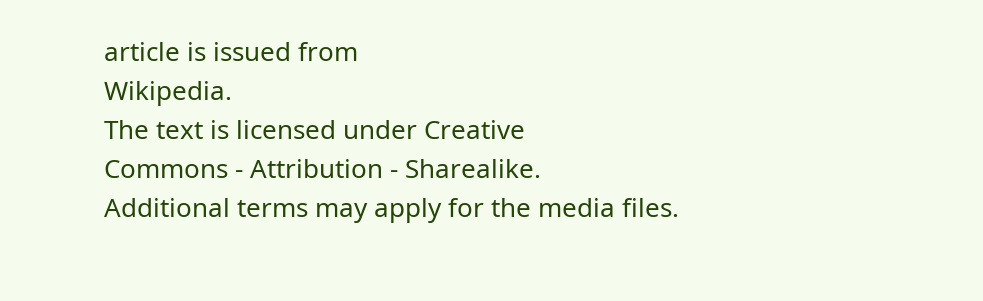article is issued from
Wikipedia.
The text is licensed under Creative
Commons - Attribution - Sharealike.
Additional terms may apply for the media files.